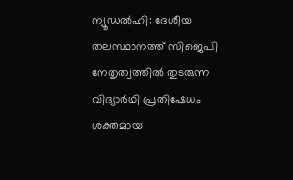ന്യൂഡൽഹി: ദേശീയ തലസ്ഥാനത്ത് സിജെപി നേതൃത്വത്തിൽ തുടരുന്ന വിദ്യാർഥി പ്രതിഷേധം ശക്തമായ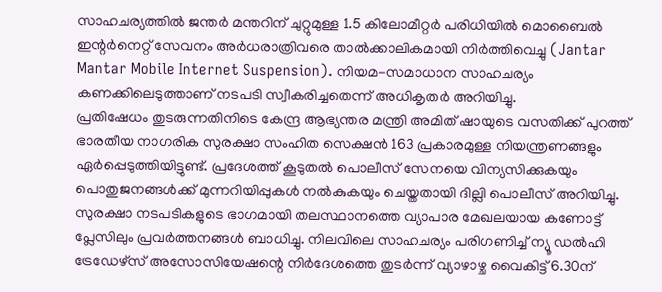സാഹചര്യത്തിൽ ജന്തർ മന്തറിന് ചുറ്റുമുള്ള 1.5 കിലോമീറ്റർ പരിധിയിൽ മൊബൈൽ ഇന്റർനെറ്റ് സേവനം അർധരാത്രിവരെ താൽക്കാലികമായി നിർത്തിവെച്ചു (Jantar Mantar Mobile Internet Suspension). നിയമ-സമാധാന സാഹചര്യം കണക്കിലെടുത്താണ് നടപടി സ്വീകരിച്ചതെന്ന് അധികൃതർ അറിയിച്ചു.
പ്രതിഷേധം തുടരുന്നതിനിടെ കേന്ദ്ര ആഭ്യന്തര മന്ത്രി അമിത് ഷായുടെ വസതിക്ക് പുറത്ത് ഭാരതീയ നാഗരിക സുരക്ഷാ സംഹിത സെക്ഷൻ 163 പ്രകാരമുള്ള നിയന്ത്രണങ്ങളും ഏർപ്പെടുത്തിയിട്ടുണ്ട്. പ്രദേശത്ത് കൂടുതൽ പൊലീസ് സേനയെ വിന്യസിക്കുകയും പൊതുജനങ്ങൾക്ക് മുന്നറിയിപ്പുകൾ നൽകുകയും ചെയ്തതായി ദില്ലി പൊലീസ് അറിയിച്ചു.
സുരക്ഷാ നടപടികളുടെ ഭാഗമായി തലസ്ഥാനത്തെ വ്യാപാര മേഖലയായ കണോട്ട് പ്ലേസിലും പ്രവർത്തനങ്ങൾ ബാധിച്ചു. നിലവിലെ സാഹചര്യം പരിഗണിച്ച് ന്യൂ ഡൽഹി ട്രേഡേഴ്സ് അസോസിയേഷന്റെ നിർദേശത്തെ തുടർന്ന് വ്യാഴാഴ്ച വൈകിട്ട് 6.30ന്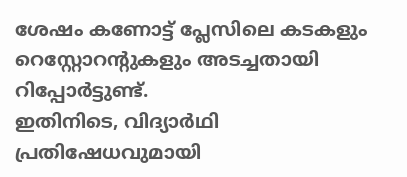ശേഷം കണോട്ട് പ്ലേസിലെ കടകളും റെസ്റ്റോറന്റുകളും അടച്ചതായി റിപ്പോർട്ടുണ്ട്.
ഇതിനിടെ, വിദ്യാർഥി പ്രതിഷേധവുമായി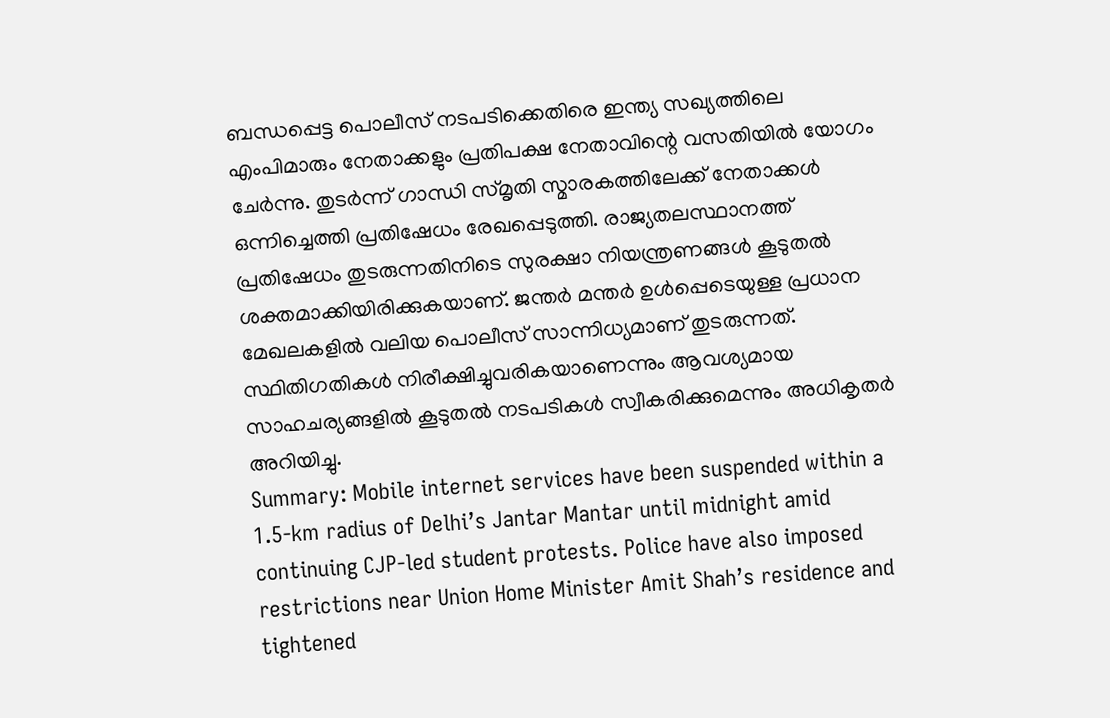ബന്ധപ്പെട്ട പൊലീസ് നടപടിക്കെതിരെ ഇന്ത്യ സഖ്യത്തിലെ എംപിമാരും നേതാക്കളും പ്രതിപക്ഷ നേതാവിന്റെ വസതിയിൽ യോഗം ചേർന്നു. തുടർന്ന് ഗാന്ധി സ്മൃതി സ്മാരകത്തിലേക്ക് നേതാക്കൾ ഒന്നിച്ചെത്തി പ്രതിഷേധം രേഖപ്പെടുത്തി. രാജ്യതലസ്ഥാനത്ത് പ്രതിഷേധം തുടരുന്നതിനിടെ സുരക്ഷാ നിയന്ത്രണങ്ങൾ കൂടുതൽ ശക്തമാക്കിയിരിക്കുകയാണ്. ജന്തർ മന്തർ ഉൾപ്പെടെയുള്ള പ്രധാന മേഖലകളിൽ വലിയ പൊലീസ് സാന്നിധ്യമാണ് തുടരുന്നത്. സ്ഥിതിഗതികൾ നിരീക്ഷിച്ചുവരികയാണെന്നും ആവശ്യമായ സാഹചര്യങ്ങളിൽ കൂടുതൽ നടപടികൾ സ്വീകരിക്കുമെന്നും അധികൃതർ അറിയിച്ചു.
Summary: Mobile internet services have been suspended within a 1.5-km radius of Delhi’s Jantar Mantar until midnight amid continuing CJP-led student protests. Police have also imposed restrictions near Union Home Minister Amit Shah’s residence and tightened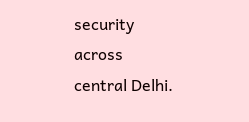security across central Delhi.